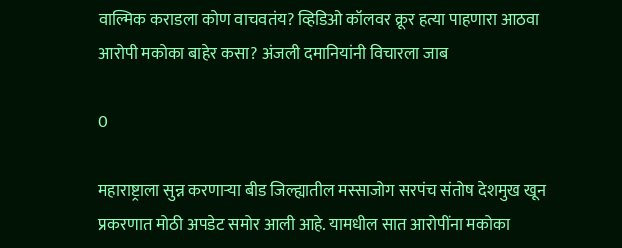वाल्मिक कराडला कोण वाचवतंय? व्हिडिओ कॉलवर क्रूर हत्या पाहणारा आठवा आरोपी मकोका बाहेर कसा? अंजली दमानियांनी विचारला जाब

0

महाराष्ट्राला सुन्न करणाऱ्या बीड जिल्ह्यातील मस्साजोग सरपंच संतोष देशमुख खून प्रकरणात मोठी अपडेट समोर आली आहे. यामधील सात आरोपींना मकोका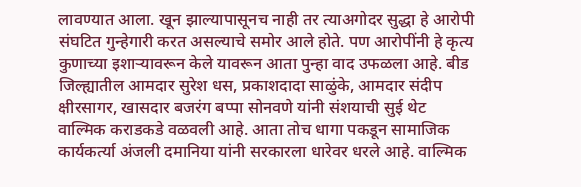लावण्यात आला. खून झाल्यापासूनच नाही तर त्याअगोदर सुद्धा हे आरोपी संघटित गुन्हेगारी करत असल्याचे समोर आले होते. पण आरोपींनी हे कृत्य कुणाच्या इशाऱ्यावरून केले यावरून आता पुन्हा वाद उफळला आहे. बीड जिल्ह्यातील आमदार सुरेश धस, प्रकाशदादा साळुंके, आमदार संदीप क्षीरसागर, खासदार बजरंग बप्पा सोनवणे यांनी संशयाची सुई थेट वाल्मिक कराडकडे वळवली आहे. आता तोच धागा पकडून सामाजिक कार्यकर्त्या अंजली दमानिया यांनी सरकारला धारेवर धरले आहे. वाल्मिक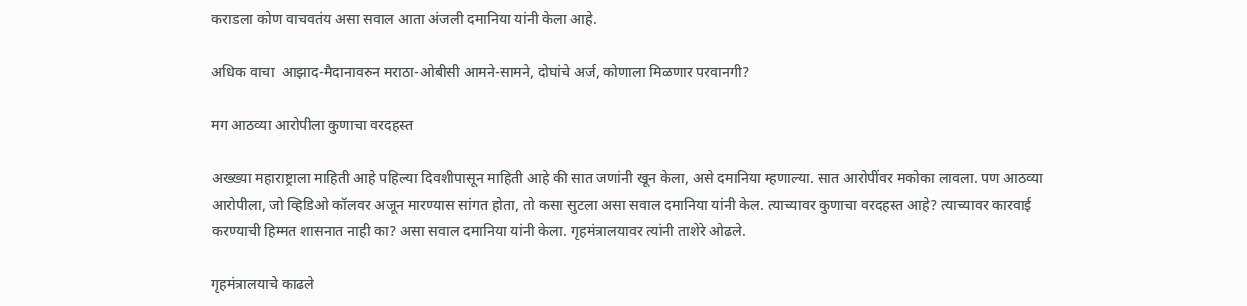कराडला कोण वाचवतंय असा सवाल आता अंजली दमानिया यांनी केला आहे.

अधिक वाचा  आझाद-मैदानावरुन मराठा-ओबीसी आमने-सामने, दोघांचे अर्ज, कोणाला मिळणार परवानगी?

मग आठव्या आरोपीला कुणाचा वरदहस्त

अख्ख्या महाराष्ट्राला माहिती आहे पहिल्या दिवशीपासून माहिती आहे की सात जणांनी खून केला, असे दमानिया म्हणाल्या. सात आरोपींवर मकोका लावला. पण आठव्या आरोपीला, जो व्हिडिओ कॉलवर अजून मारण्यास सांगत होता, तो कसा सुटला असा सवाल दमानिया यांनी केल. त्याच्यावर कुणाचा वरदहस्त आहे? त्याच्यावर कारवाई करण्याची हिम्मत शासनात नाही का? असा सवाल दमानिया यांनी केला. गृहमंत्रालयावर त्यांनी ताशेरे ओढले.

गृहमंत्रालयाचे काढले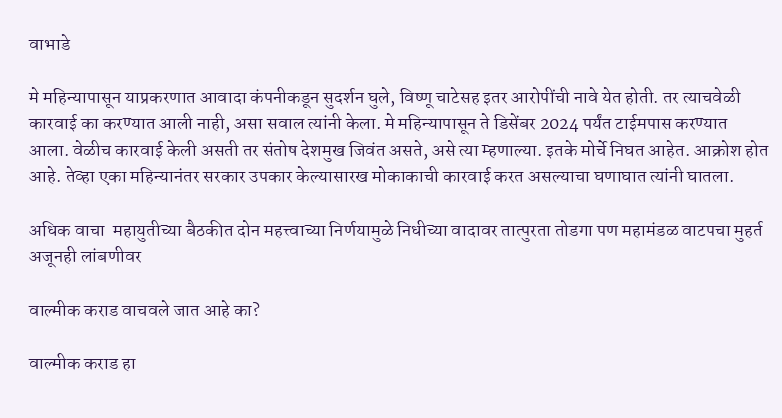वाभाडे

मे महिन्यापासून याप्रकरणात आवादा कंपनीकडून सुदर्शन घुले, विष्णू चाटेसह इतर आरोपींची नावे येत होती. तर त्याचवेळी कारवाई का करण्यात आली नाही, असा सवाल त्यांनी केला. मे महिन्यापासून ते डिसेंबर 2024 पर्यंत टाईमपास करण्यात आला. वेळीच कारवाई केली असती तर संतोष देशमुख जिवंत असते, असे त्या म्हणाल्या. इतके मोर्चे निघत आहेत. आक्रोश होत आहे. तेव्हा एका महिन्यानंतर सरकार उपकार केल्यासारख मोकाकाची कारवाई करत असल्याचा घणाघात त्यांनी घातला.

अधिक वाचा  महायुतीच्या बैठकीत दोन महत्त्वाच्या निर्णयामुळे निधीच्या वादावर तात्पुरता तोडगा पण महामंडळ वाटपचा मुहर्त अजूनही लांबणीवर

वाल्मीक कराड वाचवले जात आहे का?

वाल्मीक कराड हा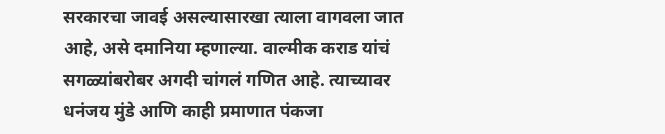सरकारचा जावई असल्यासारखा त्याला वागवला जात आहे, असे दमानिया म्हणाल्या. वाल्मीक कराड यांचं सगळ्यांबरोबर अगदी चांगलं गणित आहे. त्याच्यावर धनंजय मुंडे आणि काही प्रमाणात पंकजा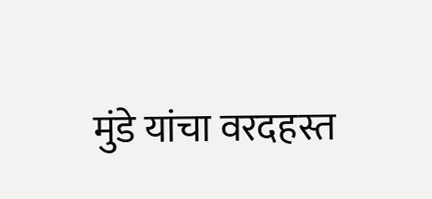मुंडे यांचा वरदहस्त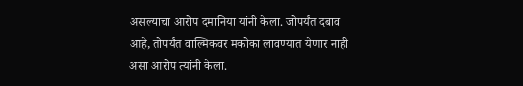असल्याचा आरोप दमानिया यांनी केला. जोपर्यंत दबाव आहे, तोपर्यंत वाल्मिकवर मकोका लावण्यात येणार नाही असा आरोप त्यांनी केला.